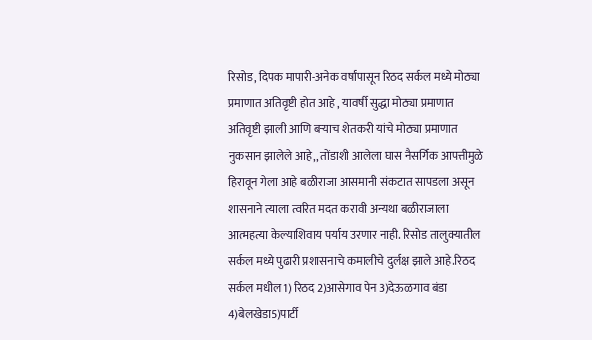रिसोड, दिपक मापारी-अनेक वर्षांपासून रिठद सर्कल मध्ये मोठ्या प्रमाणात अतिवृष्टी होत आहे , यावर्षी सुद्धा मोठ्या प्रमाणात अतिवृष्टी झाली आणि बऱ्याच शेतकरी यांचे मोठ्या प्रमाणात नुकसान झालेले आहे,, तोंडाशी आलेला घास नैसर्गिक आपत्तीमुळे हिरावून गेला आहे बळीराजा आसमानी संकटात सापडला असून शासनाने त्याला त्वरित मदत करावी अन्यथा बळीराजाला आत्महत्या केल्याशिवाय पर्याय उरणार नाही. रिसोड तालुक्यातील सर्कल मध्ये पुढारी प्रशासनाचे कमालीचे दुर्लक्ष झाले आहे.रिठद सर्कल मधील 1) रिठद 2)आसेगाव पेन 3)देऊळगाव बंडा 4)बेलखेडा5)पार्टी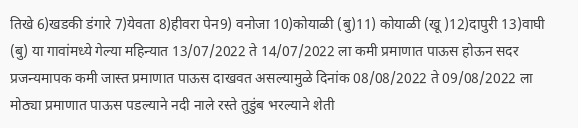तिखे 6)खडकी डंगारे 7)येवता 8)हीवरा पेन9) वनोजा 10)कोयाळी (बु)11) कोयाळी (खू )12)दापुरी 13)वाघी (बु) या गावांमध्ये गेल्या महिन्यात 13/07/2022 ते 14/07/2022 ला कमी प्रमाणात पाऊस होऊन सदर प्रजन्यमापक कमी जास्त प्रमाणात पाऊस दाखवत असल्यामुळे दिनांक 08/08/2022 ते 09/08/2022 ला मोठ्या प्रमाणात पाऊस पडल्याने नदी नाले रस्ते तुडुंब भरल्याने शेती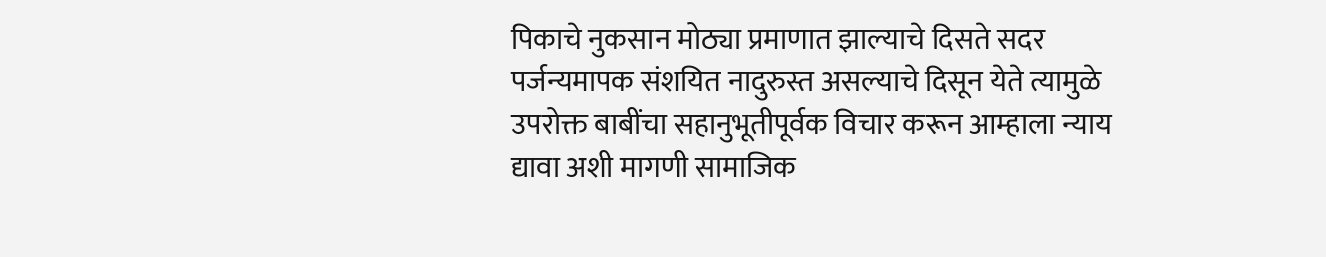पिकाचे नुकसान मोठ्या प्रमाणात झाल्याचे दिसते सदर पर्जन्यमापक संशयित नादुरुस्त असल्याचे दिसून येते त्यामुळे उपरोक्त बाबींचा सहानुभूतीपूर्वक विचार करून आम्हाला न्याय द्यावा अशी मागणी सामाजिक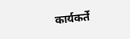कार्यकर्ते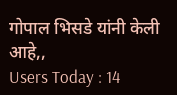गोपाल भिसडे यांनी केली आहे,,
Users Today : 14